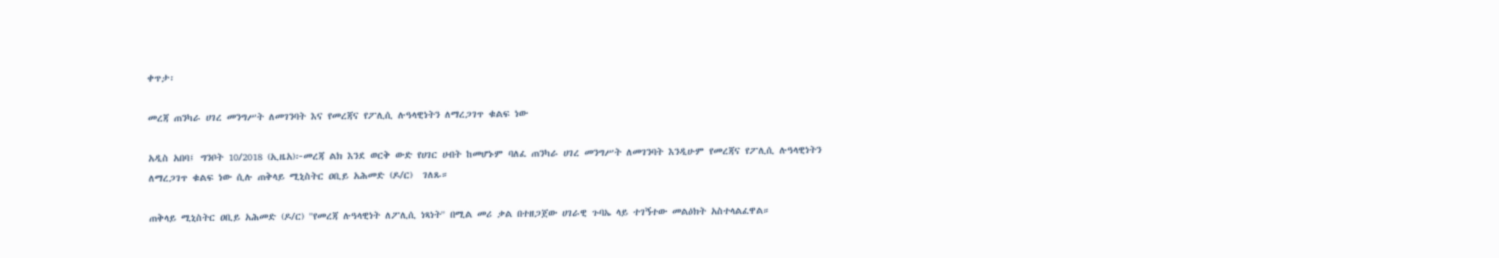ቀጥታ፡

መረጃ ጠንካራ ሀገረ መንግሥት ለመገንባት እና የመረጃና የፖሊሲ ሉዓላዊነትን ለማረጋገጥ ቁልፍ ነው

አዲስ አበባ፤ ግንቦት 10/2018 (ኢዜአ)፦መረጃ ልክ እንደ ወርቅ ውድ የሀገር ሀብት ከመሆኑም ባለፈ ጠንካራ ሀገረ መንግሥት ለመገንባት እንዲሁም የመረጃና የፖሊሲ ሉዓላዊነትን ለማረጋገጥ ቁልፍ ነው ሲሉ ጠቅላይ ሚኒስትር ዐቢይ አሕመድ (ዶ/ር)  ገለጹ።

ጠቅላይ ሚኒስትር ዐቢይ አሕመድ (ዶ/ር) ''የመረጃ ሉዓላዊነት ለፖሊሲ ነጻነት'' በሚል መሪ ቃል በተዘጋጀው ሀገራዊ ጉባኤ ላይ ተገኝተው መልዕክት አስተላልፈዋል።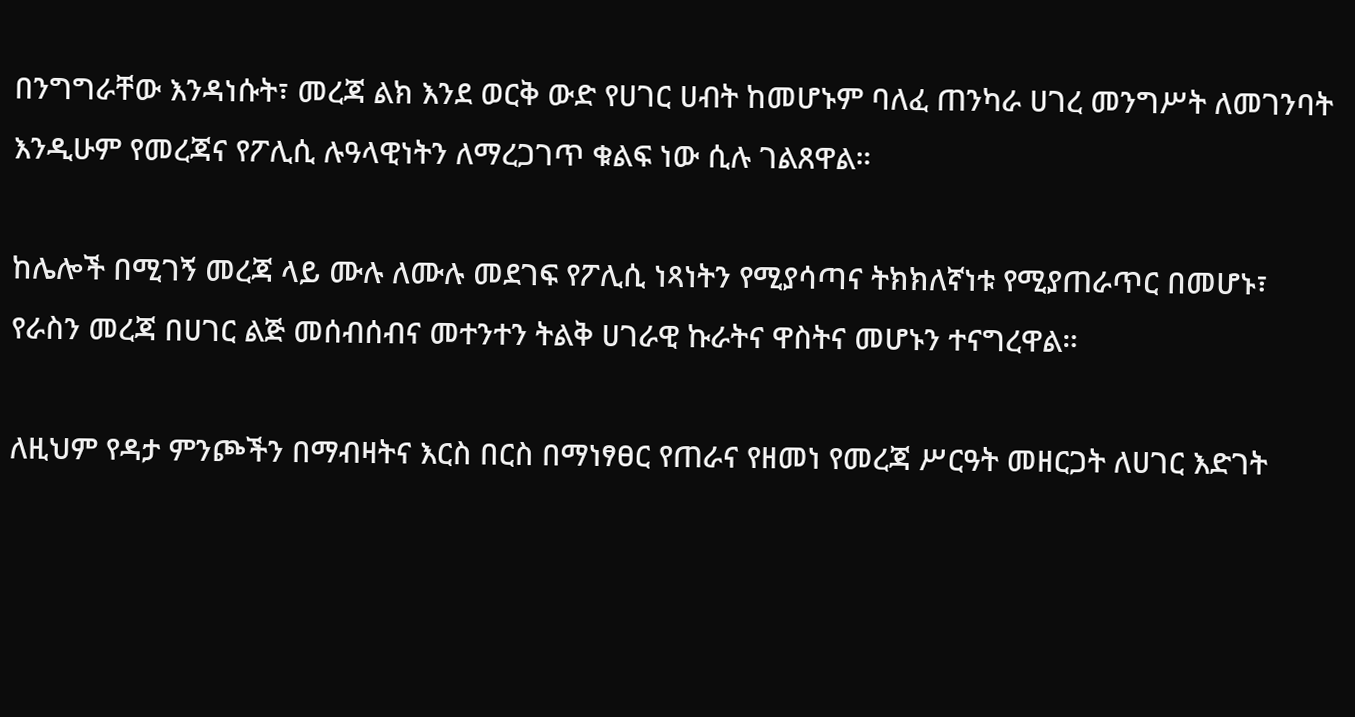በንግግራቸው እንዳነሱት፣ መረጃ ልክ እንደ ወርቅ ውድ የሀገር ሀብት ከመሆኑም ባለፈ ጠንካራ ሀገረ መንግሥት ለመገንባት እንዲሁም የመረጃና የፖሊሲ ሉዓላዊነትን ለማረጋገጥ ቁልፍ ነው ሲሉ ገልጸዋል።

ከሌሎች በሚገኝ መረጃ ላይ ሙሉ ለሙሉ መደገፍ የፖሊሲ ነጻነትን የሚያሳጣና ትክክለኛነቱ የሚያጠራጥር በመሆኑ፣ የራስን መረጃ በሀገር ልጅ መሰብሰብና መተንተን ትልቅ ሀገራዊ ኩራትና ዋስትና መሆኑን ተናግረዋል።

ለዚህም የዳታ ምንጮችን በማብዛትና እርስ በርስ በማነፃፀር የጠራና የዘመነ የመረጃ ሥርዓት መዘርጋት ለሀገር እድገት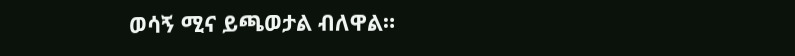ወሳኝ ሚና ይጫወታል ብለዋል።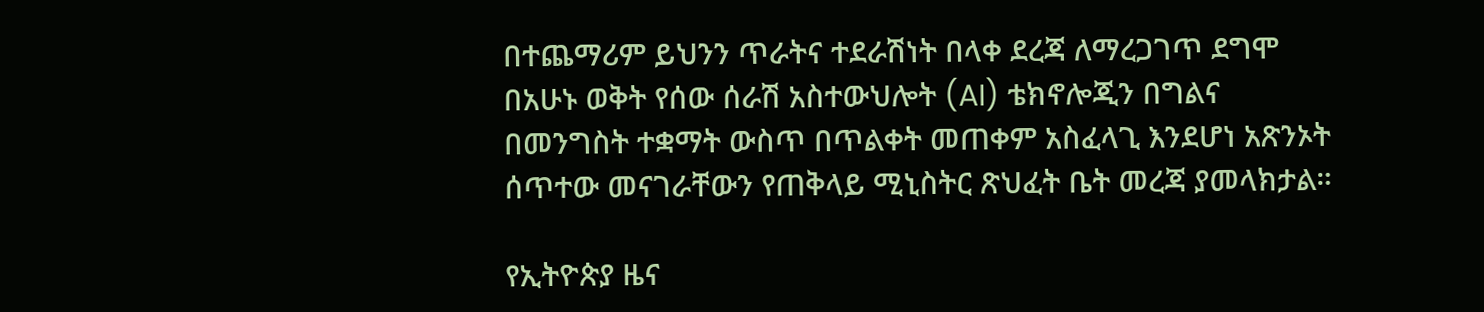በተጨማሪም ይህንን ጥራትና ተደራሽነት በላቀ ደረጃ ለማረጋገጥ ደግሞ በአሁኑ ወቅት የሰው ሰራሽ አስተውህሎት (AI) ቴክኖሎጂን በግልና በመንግስት ተቋማት ውስጥ በጥልቀት መጠቀም አስፈላጊ እንደሆነ አጽንኦት ሰጥተው መናገራቸውን የጠቅላይ ሚኒስትር ጽህፈት ቤት መረጃ ያመላክታል።

የኢትዮጵያ ዜና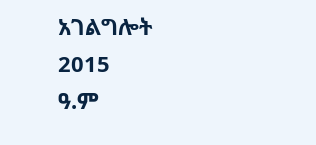አገልግሎት
2015
ዓ.ም